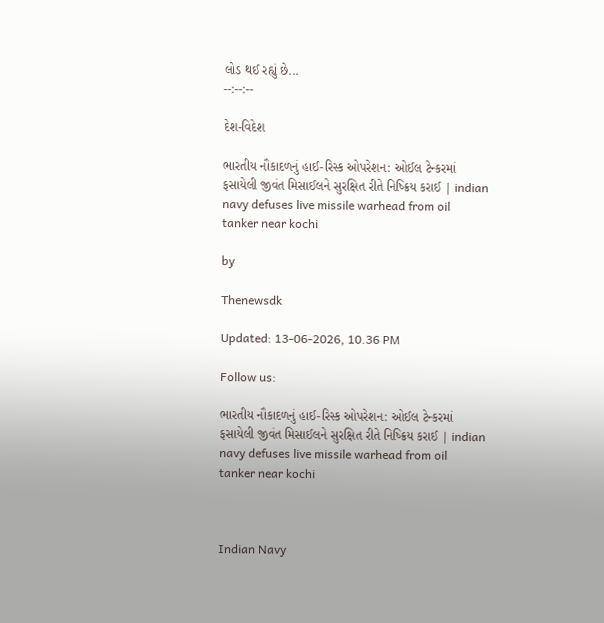લોડ થઈ રહ્યું છે...
--:--:--

દેશ-વિદેશ

ભારતીય નૌકાદળનું હાઈ-રિસ્ક ઓપરેશન: ઓઈલ ટેન્કરમાં ફસાયેલી જીવંત મિસાઈલને સુરક્ષિત રીતે નિષ્ક્રિય કરાઈ | indian navy defuses live missile warhead from oil tanker near kochi

by

Thenewsdk

Updated: 13-06-2026, 10.36 PM

Follow us:

ભારતીય નૌકાદળનું હાઈ-રિસ્ક ઓપરેશન: ઓઈલ ટેન્કરમાં ફસાયેલી જીવંત મિસાઈલને સુરક્ષિત રીતે નિષ્ક્રિય કરાઈ | indian navy defuses live missile warhead from oil tanker near kochi



Indian Navy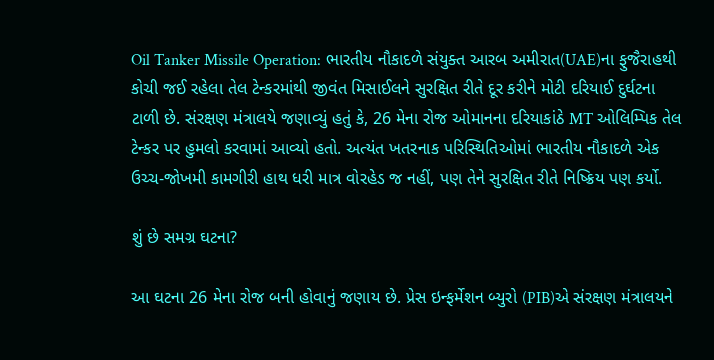Oil Tanker Missile Operation: ભારતીય નૌકાદળે સંયુક્ત આરબ અમીરાત(UAE)ના ફુજૈરાહથી કોચી જઈ રહેલા તેલ ટેન્કરમાંથી જીવંત મિસાઈલને સુરક્ષિત રીતે દૂર કરીને મોટી દરિયાઈ દુર્ઘટના ટાળી છે. સંરક્ષણ મંત્રાલયે જણાવ્યું હતું કે, 26 મેના રોજ ઓમાનના દરિયાકાંઠે MT ઓલિમ્પિક તેલ ટેન્કર પર હુમલો કરવામાં આવ્યો હતો. અત્યંત ખતરનાક પરિસ્થિતિઓમાં ભારતીય નૌકાદળે એક ઉચ્ચ-જોખમી કામગીરી હાથ ધરી માત્ર વોરહેડ જ નહીં, પણ તેને સુરક્ષિત રીતે નિષ્ક્રિય પણ કર્યો.

શું છે સમગ્ર ઘટના?

આ ઘટના 26 મેના રોજ બની હોવાનું જણાય છે. પ્રેસ ઇન્ફર્મેશન બ્યુરો (PIB)એ સંરક્ષણ મંત્રાલયને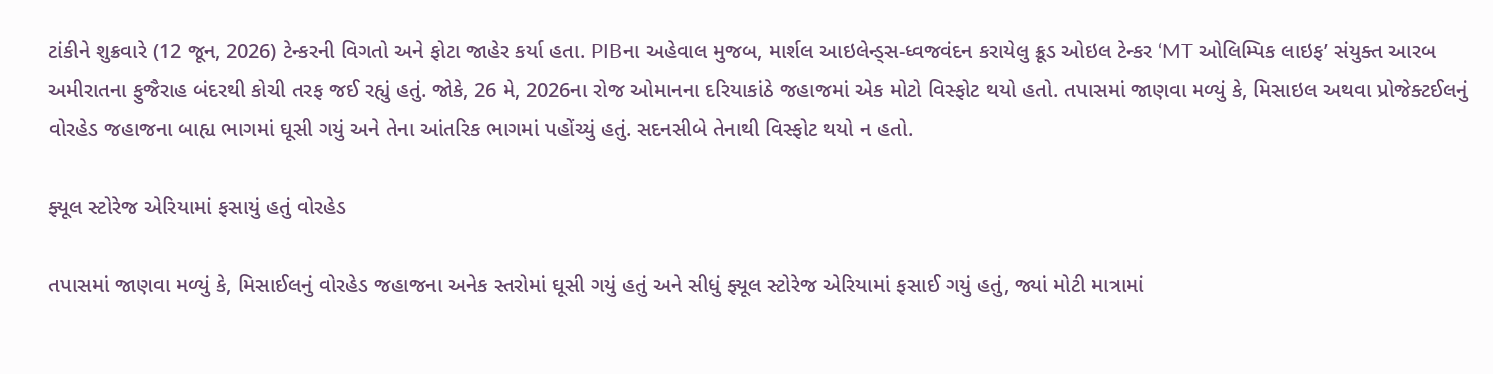ટાંકીને શુક્રવારે (12 જૂન, 2026) ટેન્કરની વિગતો અને ફોટા જાહેર કર્યા હતા. PIBના અહેવાલ મુજબ, માર્શલ આઇલેન્ડ્સ-ધ્વજવંદન કરાયેલુ ક્રૂડ ઓઇલ ટેન્કર ‘MT ઓલિમ્પિક લાઇફ’ સંયુક્ત આરબ અમીરાતના ફુજૈરાહ બંદરથી કોચી તરફ જઈ રહ્યું હતું. જોકે, 26 મે, 2026ના રોજ ઓમાનના દરિયાકાંઠે જહાજમાં એક મોટો વિસ્ફોટ થયો હતો. તપાસમાં જાણવા મળ્યું કે, મિસાઇલ અથવા પ્રોજેક્ટઈલનું વોરહેડ જહાજના બાહ્ય ભાગમાં ઘૂસી ગયું અને તેના આંતરિક ભાગમાં પહોંચ્યું હતું. સદનસીબે તેનાથી વિસ્ફોટ થયો ન હતો.

ફ્યૂલ સ્ટોરેજ એરિયામાં ફસાયું હતું વોરહેડ

તપાસમાં જાણવા મળ્યું કે, મિસાઈલનું વોરહેડ જહાજના અનેક સ્તરોમાં ઘૂસી ગયું હતું અને સીધું ફ્યૂલ સ્ટોરેજ એરિયામાં ફસાઈ ગયું હતું, જ્યાં મોટી માત્રામાં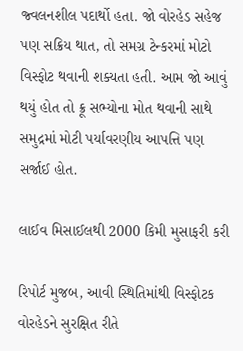જ્વલનશીલ પદાર્થો હતા. જો વોરહેડ સહેજ પણ સક્રિય થાત, તો સમગ્ર ટેન્કરમાં મોટો વિસ્ફોટ થવાની શક્યતા હતી. આમ જો આવું થયું હોત તો ક્રૂ સભ્યોના મોત થવાની સાથે સમુદ્રમાં મોટી પર્યાવરણીય આપત્તિ પણ સર્જાઈ હોત.

લાઈવ મિસાઈલથી 2000 કિમી મુસાફરી કરી

રિપોર્ટ મુજબ, આવી સ્થિતિમાંથી વિસ્ફોટક વોરહેડને સુરક્ષિત રીતે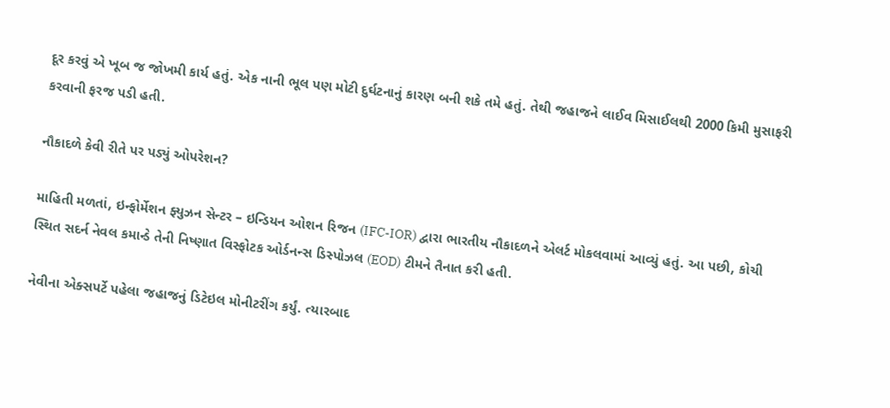દૂર કરવું એ ખૂબ જ જોખમી કાર્ય હતું. એક નાની ભૂલ પણ મોટી દુર્ઘટનાનું કારણ બની શકે તમે હતું. તેથી જહાજને લાઈવ મિસાઈલથી 2000 કિમી મુસાફરી કરવાની ફરજ પડી હતી.

નૌકાદળે કેવી રીતે પર પડ્યું ઓપરેશન?

માહિતી મળતાં, ઇન્ફોર્મેશન ફ્યુઝન સેન્ટર – ઇન્ડિયન ઓશન રિજન (IFC-IOR) દ્વારા ભારતીય નૌકાદળને એલર્ટ મોકલવામાં આવ્યું હતું. આ પછી, કોચી સ્થિત સદર્ન નેવલ કમાન્ડે તેની નિષ્ણાત વિસ્ફોટક ઓર્ડનન્સ ડિસ્પોઝલ (EOD) ટીમને તૈનાત કરી હતી.

નેવીના એક્સપર્ટે પહેલા જહાજનું ડિટેઇલ મોનીટરીંગ કર્યું. ત્યારબાદ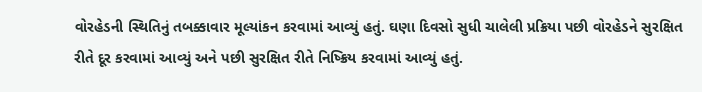વોરહેડની સ્થિતિનું તબક્કાવાર મૂલ્યાંકન કરવામાં આવ્યું હતું. ઘણા દિવસો સુધી ચાલેલી પ્રક્રિયા પછી વોરહેડને સુરક્ષિત રીતે દૂર કરવામાં આવ્યું અને પછી સુરક્ષિત રીતે નિષ્ક્રિય કરવામાં આવ્યું હતું.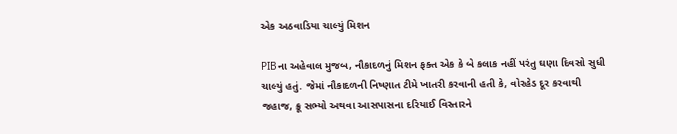એક અઠવાડિયા ચાલ્યું મિશન

PIBના અહેવાલ મુજબ, નૌકાદળનું મિશન ફક્ત એક કે બે કલાક નહીં પરંતુ ઘણા દિવસો સુધી ચાલ્યું હતું. જેમાં નૌકાદળની નિષ્ણાત ટીમે ખાતરી કરવાની હતી કે, વોરહેડ દૂર કરવાથી જહાજ, ક્રૂ સભ્યો અથવા આસપાસના દરિયાઈ વિસ્તારને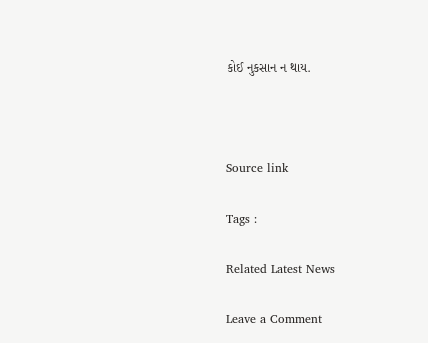કોઈ નુકસાન ન થાય.



Source link

Tags :

Related Latest News

Leave a Comment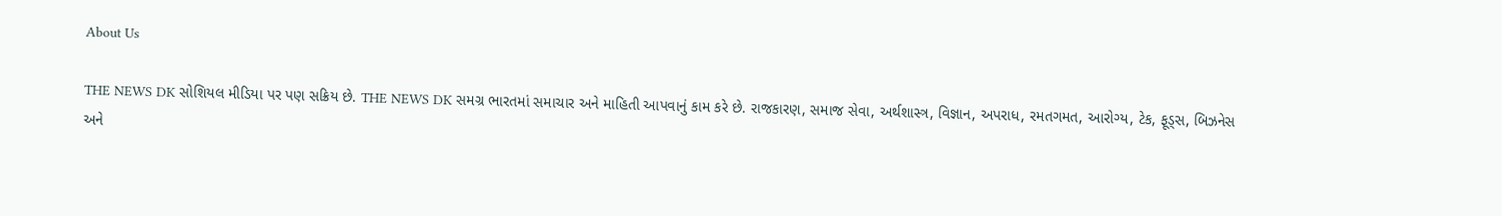About Us

THE NEWS DK સોશિયલ મીડિયા પર પણ સક્રિય છે. THE NEWS DK સમગ્ર ભારતમાં સમાચાર અને માહિતી આપવાનું કામ કરે છે. રાજકારણ, સમાજ સેવા, અર્થશાસ્ત્ર, વિજ્ઞાન, અપરાધ, રમતગમત, આરોગ્ય, ટેક, ફૂડ્સ, બિઝનેસ અને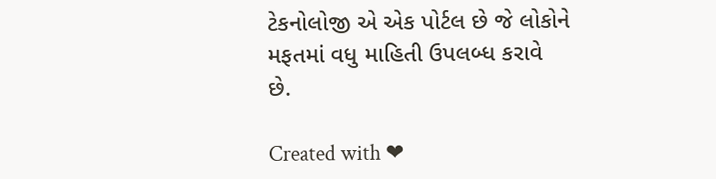ટેકનોલોજી એ એક પોર્ટલ છે જે લોકોને મફતમાં વધુ માહિતી ઉપલબ્ધ કરાવે છે.

Created with ❤